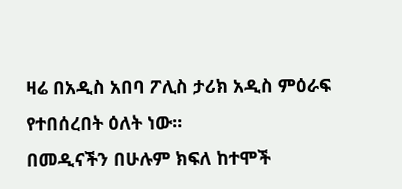ዛሬ በአዲስ አበባ ፖሊስ ታሪክ አዲስ ምዕራፍ የተበሰረበት ዕለት ነው።
በመዲናችን በሁሉም ክፍለ ከተሞች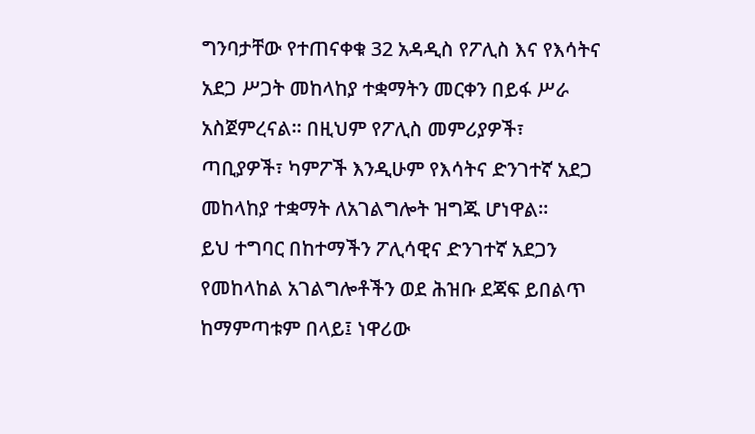ግንባታቸው የተጠናቀቁ 32 አዳዲስ የፖሊስ እና የእሳትና አደጋ ሥጋት መከላከያ ተቋማትን መርቀን በይፋ ሥራ አስጀምረናል። በዚህም የፖሊስ መምሪያዎች፣ ጣቢያዎች፣ ካምፖች እንዲሁም የእሳትና ድንገተኛ አደጋ መከላከያ ተቋማት ለአገልግሎት ዝግጁ ሆነዋል።
ይህ ተግባር በከተማችን ፖሊሳዊና ድንገተኛ አደጋን የመከላከል አገልግሎቶችን ወደ ሕዝቡ ደጃፍ ይበልጥ ከማምጣቱም በላይ፤ ነዋሪው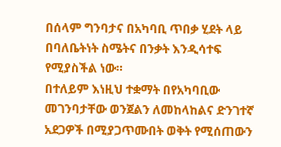በሰላም ግንባታና በአካባቢ ጥበቃ ሂደት ላይ በባለቤትነት ስሜትና በንቃት እንዲሳተፍ የሚያስችል ነው።
በተለይም እነዚህ ተቋማት በየአካባቢው መገንባታቸው ወንጀልን ለመከላከልና ድንገተኛ አደጋዎች በሚያጋጥሙበት ወቅት የሚሰጠውን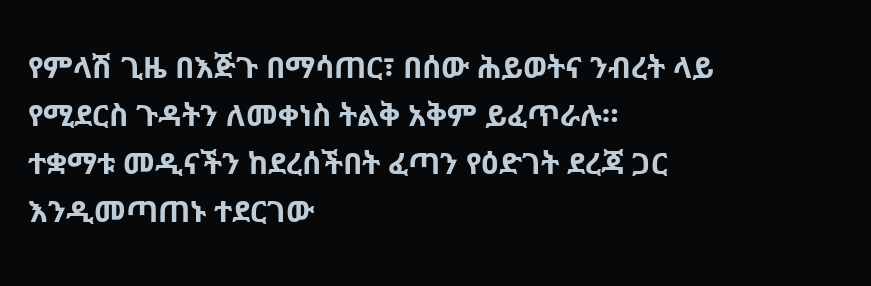የምላሽ ጊዜ በእጅጉ በማሳጠር፣ በሰው ሕይወትና ንብረት ላይ የሚደርስ ጉዳትን ለመቀነስ ትልቅ አቅም ይፈጥራሉ።
ተቋማቱ መዲናችን ከደረሰችበት ፈጣን የዕድገት ደረጃ ጋር እንዲመጣጠኑ ተደርገው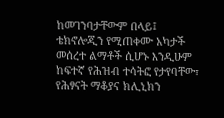ከመገንባታቸውም በላይ፤ ቴክኖሎጂን የሚጠቀሙ አካታች መሰረተ ልማቶች ሲሆኑ እንዲሁም ከፍተኛ የሕዝብ ተሳትፎ የታየባቸው፣ የሕፃናት ማቆያና ክሊኒክን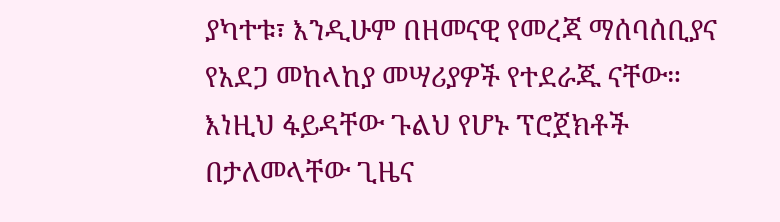ያካተቱ፣ እንዲሁም በዘመናዊ የመረጃ ማሰባሰቢያና የአደጋ መከላከያ መሣሪያዎች የተደራጁ ናቸው።
እነዚህ ፋይዳቸው ጉልህ የሆኑ ፕሮጀክቶች በታለመላቸው ጊዜና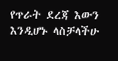የጥራት ደረጃ እውን እንዲሆኑ ላስቻላችሁ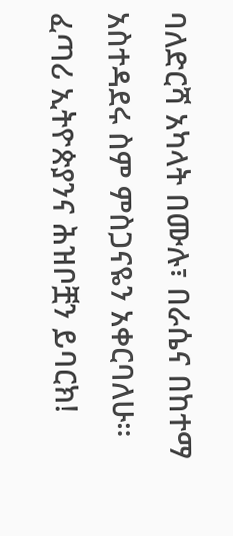ባለድርሻ አካላት በሙሉ፣ በራሴና በከተማ አስተዳደሩ ስም ምስጋናዬን አቀርባለሁ።
ፈጣሪ ኢትዮጵያንና ሕዝቦቿን ይባርክ!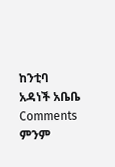ከንቲባ አዳነች አቤቤ
Comments
ምንም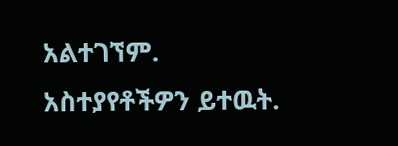አልተገኘም.
አስተያየቶችዎን ይተዉት.